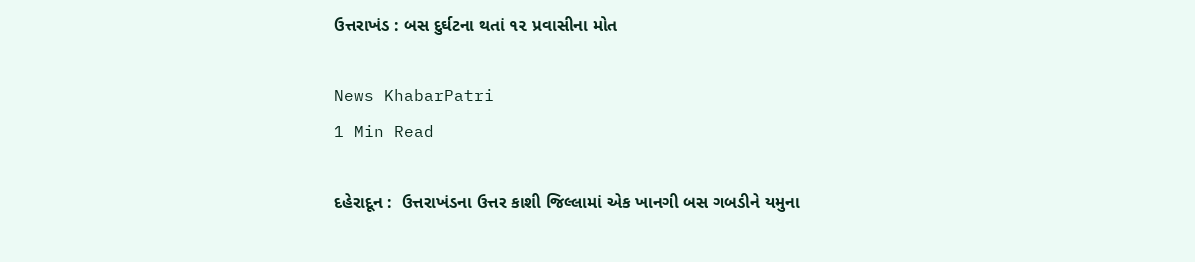ઉત્તરાખંડ : બસ દુર્ઘટના થતાં ૧૨ પ્રવાસીના મોત

News KhabarPatri
1 Min Read

દહેરાદૂન :  ઉત્તરાખંડના ઉત્તર કાશી જિલ્લામાં એક ખાનગી બસ ગબડીને યમુના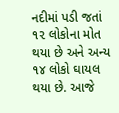નદીમાં પડી જતાં ૧૨ લોકોના મોત થયા છે અને અન્ય ૧૪ લોકો ઘાયલ થયા છે. આજે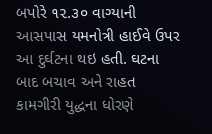બપોરે ૧૨.૩૦ વાગ્યાની આસપાસ યમનોત્રી હાઈવે ઉપર આ દુર્ઘટના થઇ હતી. ઘટના બાદ બચાવ અને રાહત કામગીરી યુદ્ધના ધોરણે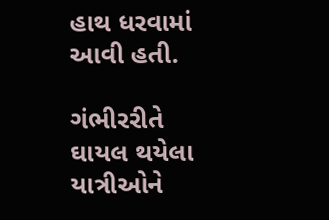હાથ ધરવામાં આવી હતી.

ગંભીરરીતે ઘાયલ થયેલા યાત્રીઓને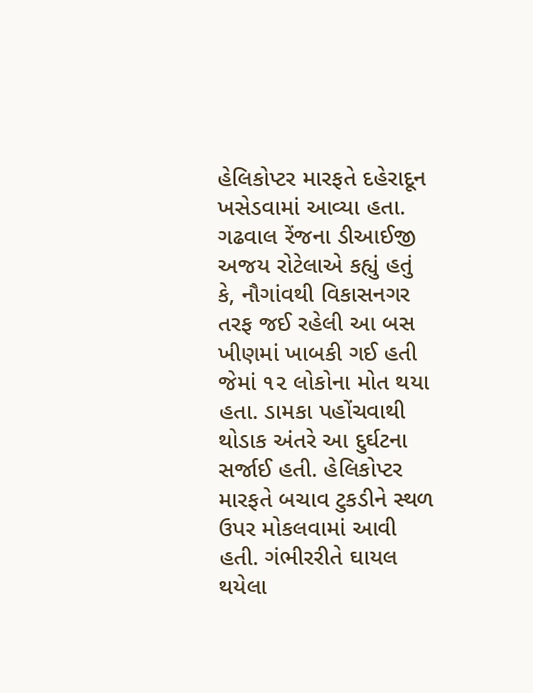હેલિકોપ્ટર મારફતે દહેરાદૂન ખસેડવામાં આવ્યા હતા. ગઢવાલ રેંજના ડીઆઈજી અજય રોટેલાએ કહ્યું હતું કે, નૌગાંવથી વિકાસનગર તરફ જઈ રહેલી આ બસ ખીણમાં ખાબકી ગઈ હતી જેમાં ૧૨ લોકોના મોત થયા હતા. ડામકા પહોંચવાથી થોડાક અંતરે આ દુર્ઘટના સર્જાઈ હતી. હેલિકોપ્ટર મારફતે બચાવ ટુકડીને સ્થળ ઉપર મોકલવામાં આવી હતી. ગંભીરરીતે ઘાયલ થયેલા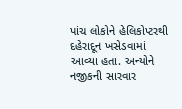પાંચ લોકોને હેલિકોપ્ટરથી દહેરાદૂન ખસેડવામાં આવ્યા હતા. અન્યોને નજીકની સારવાર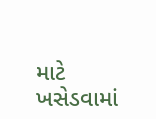માટે ખસેડવામાં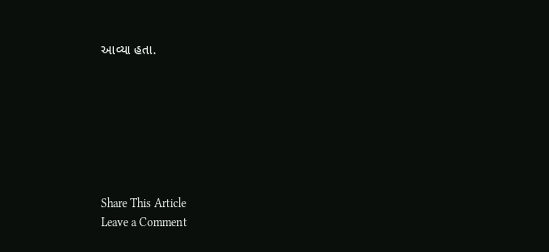આવ્યા હતા.







Share This Article
Leave a Comment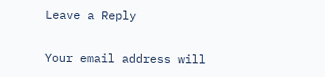Leave a Reply

Your email address will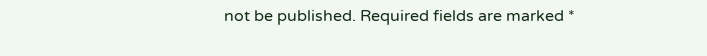not be published. Required fields are marked *